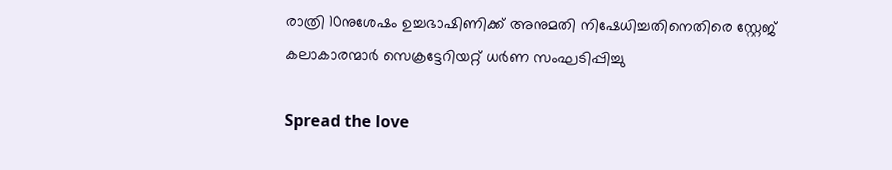രാത്രി 10നുശേഷം ഉച്ചഭാഷിണിക്ക് അനുമതി നിഷേധിച്ചതിനെതിരെ സ്റ്റേജ് കലാകാരന്മാർ സെക്രട്ടേറിയറ്റ് ധര്‍ണ സംഘടിപ്പിച്ചു

Spread the love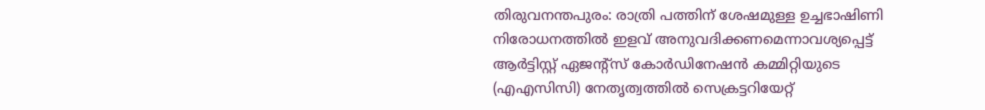തിരുവനന്തപുരം: രാത്രി പത്തിന് ശേഷമുള്ള ഉച്ചഭാഷിണി നിരോധനത്തില്‍ ഇളവ് അനുവദിക്കണമെന്നാവശ്യപ്പെട്ട് ആര്‍ട്ടിസ്റ്റ് ഏജന്റ്‌സ് കോര്‍ഡിനേഷന്‍ കമ്മിറ്റിയുടെ (എഎസിസി) നേതൃത്വത്തില്‍ സെക്രട്ടറിയേറ്റ്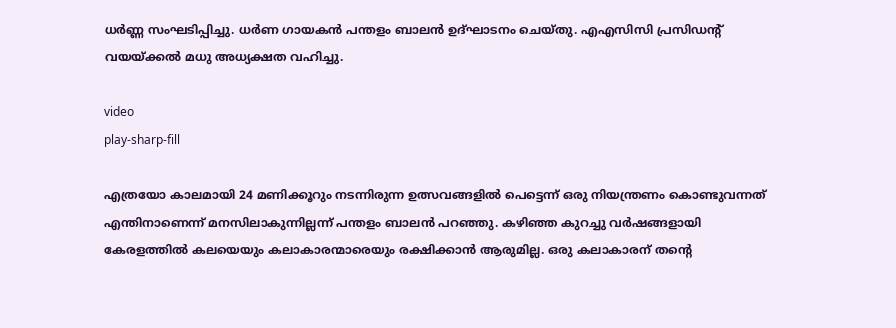ധര്‍ണ്ണ സംഘടിപ്പിച്ചു. ധർണ ഗായകന്‍ പന്തളം ബാലന്‍ ഉദ്ഘാടനം ചെയ്തു. എഎസിസി പ്രസിഡന്റ് വയയ്‌ക്കല്‍ മധു അധ്യക്ഷത വഹിച്ചു.

video
play-sharp-fill

എത്രയോ കാലമായി 24 മണിക്കൂറും നടന്നിരുന്ന ഉത്സവങ്ങളില്‍ പെട്ടെന്ന് ഒരു നിയന്ത്രണം കൊണ്ടുവന്നത് എന്തിനാണെന്ന് മനസിലാകുന്നില്ലന്ന് പന്തളം ബാലന്‍ പറഞ്ഞു. കഴിഞ്ഞ കുറച്ചു വര്‍ഷങ്ങളായി കേരളത്തില്‍ കലയെയും കലാകാരന്മാരെയും രക്ഷിക്കാന്‍ ആരുമില്ല. ഒരു കലാകാരന് തന്റെ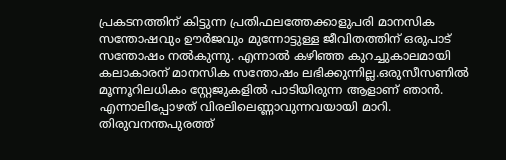പ്രകടനത്തിന് കിട്ടുന്ന പ്രതിഫലത്തേക്കാളുപരി മാനസിക സന്തോഷവും ഊര്‍ജവും മുന്നോട്ടുള്ള ജീവിതത്തിന് ഒരുപാട് സന്തോഷം നല്‍കുന്നു. എന്നാൽ കഴിഞ്ഞ കുറച്ചുകാലമായി കലാകാരന് മാനസിക സന്തോഷം ലഭിക്കുന്നില്ല.ഒരുസീസണില്‍ മൂന്നൂറിലധികം സ്റ്റേജുകളില്‍ പാടിയിരുന്ന ആളാണ് ഞാന്‍. എന്നാലിപ്പോഴത് വിരലിലെണ്ണാവുന്നവയായി മാറി. തിരുവനന്തപുരത്ത്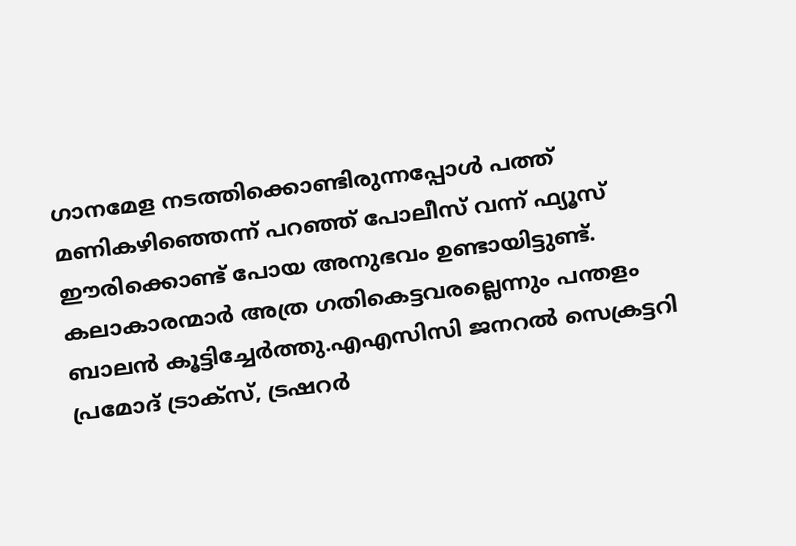ഗാനമേള നടത്തിക്കൊണ്ടിരുന്നപ്പോള്‍ പത്ത് മണികഴിഞ്ഞെന്ന് പറഞ്ഞ് പോലീസ് വന്ന് ഫ്യൂസ് ഈരിക്കൊണ്ട് പോയ അനുഭവം ഉണ്ടായിട്ടുണ്ട്. കലാകാരന്മാര്‍ അത്ര ഗതികെട്ടവരല്ലെന്നും പന്തളം ബാലന്‍ കൂട്ടിച്ചേർത്തു.എഎസിസി ജനറല്‍ സെക്രട്ടറി പ്രമോദ് ട്രാക്‌സ്, ട്രഷറര്‍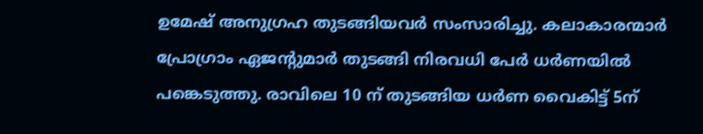ഉമേഷ് അനുഗ്രഹ തുടങ്ങിയവര്‍ സംസാരിച്ചു. കലാകാരന്മാര്‍ പ്രോഗ്രാം ഏജന്റുമാര്‍ തുടങ്ങി നിരവധി പേര്‍ ധര്‍ണയില്‍ പങ്കെടുത്തു. രാവിലെ 10 ന് തുടങ്ങിയ ധര്‍ണ വൈകിട്ട് 5ന്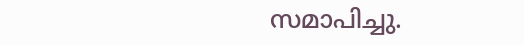സമാപിച്ചു.